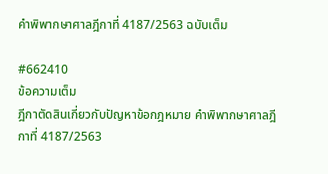คำพิพากษาศาลฎีกาที่ 4187/2563 ฉบับเต็ม

#662410
ข้อความเต็ม
ฎีกาตัดสินเกี่ยวกับปัญหาข้อกฎหมาย คำพิพากษาศาลฎีกาที่ 4187/2563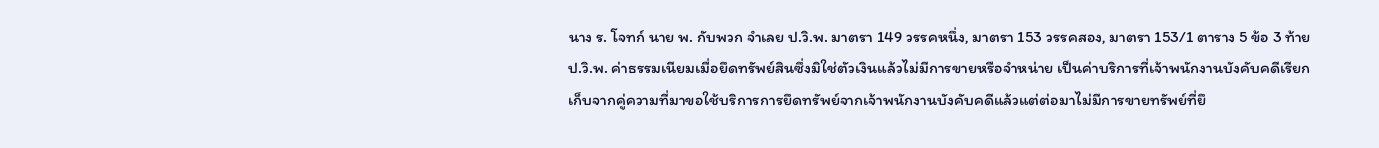นาง ร. โจทก์ นาย พ. กับพวก จำเลย ป.วิ.พ. มาตรา 149 วรรคหนึ่ง, มาตรา 153 วรรคสอง, มาตรา 153/1 ตาราง 5 ข้อ 3 ท้าย ป.วิ.พ. ค่าธรรมเนียมเมื่อยึดทรัพย์สินซึ่งมิใช่ตัวเงินแล้วไม่มีการขายหรือจำหน่าย เป็นค่าบริการที่เจ้าพนักงานบังคับคดีเรียกเก็บจากคู่ความที่มาขอใช้บริการการยึดทรัพย์จากเจ้าพนักงานบังคับคดีแล้วแต่ต่อมาไม่มีการขายทรัพย์ที่ยึ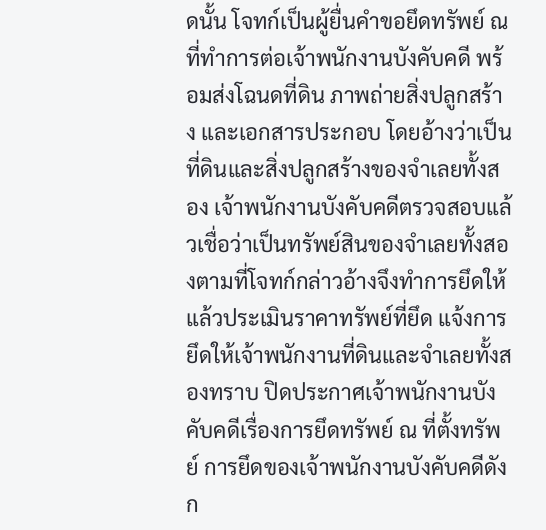ดนั้น โจทก์เป็นผู้ยื่นคำขอยึดทรัพย์ ณ ที่ทำการต่อเจ้าพนักงานบังคับคดี พร้อมส่งโฉนดที่ดิน ภาพถ่ายสิ่งปลูกสร้าง และเอกสารประกอบ โดยอ้างว่าเป็นที่ดินและสิ่งปลูกสร้างของจำเลยทั้งสอง เจ้าพนักงานบังคับคดีตรวจสอบแล้วเชื่อว่าเป็นทรัพย์สินของจำเลยทั้งสองตามที่โจทก์กล่าวอ้างจึงทำการยึดให้แล้วประเมินราคาทรัพย์ที่ยึด แจ้งการยึดให้เจ้าพนักงานที่ดินและจำเลยทั้งสองทราบ ปิดประกาศเจ้าพนักงานบังคับคดีเรื่องการยึดทรัพย์ ณ ที่ตั้งทรัพย์ การยึดของเจ้าพนักงานบังคับคดีดังก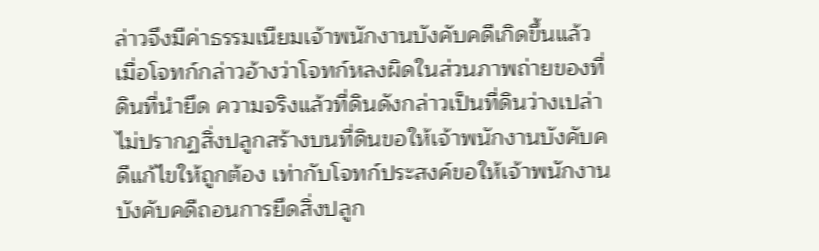ล่าวจึงมีค่าธรรมเนียมเจ้าพนักงานบังคับคดีเกิดขึ้นแล้ว เมื่อโจทก์กล่าวอ้างว่าโจทก์หลงผิดในส่วนภาพถ่ายของที่ดินที่นำยึด ความจริงแล้วที่ดินดังกล่าวเป็นที่ดินว่างเปล่าไม่ปรากฏสิ่งปลูกสร้างบนที่ดินขอให้เจ้าพนักงานบังคับคดีแก้ไขให้ถูกต้อง เท่ากับโจทก์ประสงค์ขอให้เจ้าพนักงานบังคับคดีถอนการยึดสิ่งปลูก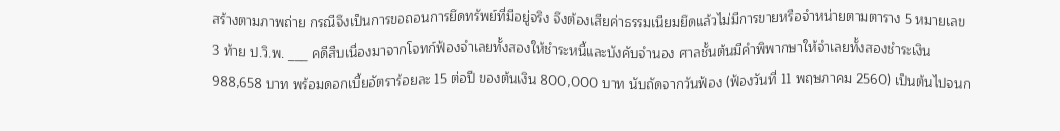สร้างตามภาพถ่าย กรณีจึงเป็นการขอถอนการยึดทรัพย์ที่มีอยู่จริง จึงต้องเสียค่าธรรมเนียมยึดแล้วไม่มีการขายหรือจำหน่ายตามตาราง 5 หมายเลข 3 ท้าย ป.วิ.พ. ___ คดีสืบเนื่องมาจากโจทก์ฟ้องจำเลยทั้งสองให้ชำระหนี้และบังคับจำนอง ศาลชั้นต้นมีคำพิพากษาให้จำเลยทั้งสองชำระเงิน 988,658 บาท พร้อมดอกเบี้ยอัตราร้อยละ 15 ต่อปี ของต้นเงิน 800,000 บาท นับถัดจากวันฟ้อง (ฟ้องวันที่ 11 พฤษภาคม 2560) เป็นต้นไปจนก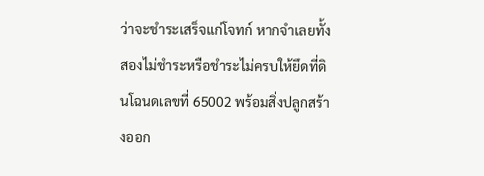ว่าจะชำระเสร็จแก่โจทก์ หากจำเลยทั้งสองไม่ชำระหรือชำระไม่ครบให้ยึดที่ดินโฉนดเลขที่ 65002 พร้อมสิ่งปลูกสร้างออก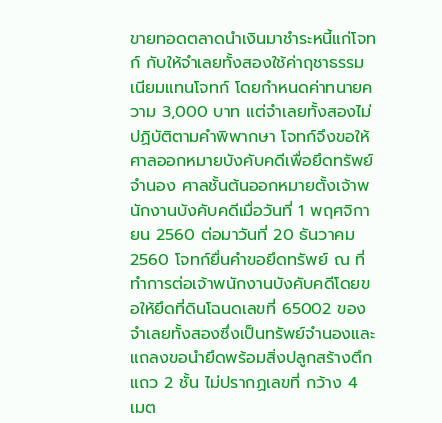ขายทอดตลาดนำเงินมาชำระหนี้แก่โจทก์ กับให้จำเลยทั้งสองใช้ค่าฤชาธรรมเนียมแทนโจทก์ โดยกำหนดค่าทนายความ 3,000 บาท แต่จำเลยทั้งสองไม่ปฏิบัติตามคำพิพากษา โจทก์จึงขอให้ศาลออกหมายบังคับคดีเพื่อยึดทรัพย์จำนอง ศาลชั้นต้นออกหมายตั้งเจ้าพนักงานบังคับคดีเมื่อวันที่ 1 พฤศจิกายน 2560 ต่อมาวันที่ 20 ธันวาคม 2560 โจทก์ยื่นคำขอยึดทรัพย์ ณ ที่ทำการต่อเจ้าพนักงานบังคับคดีโดยขอให้ยึดที่ดินโฉนดเลขที่ 65002 ของจำเลยทั้งสองซึ่งเป็นทรัพย์จำนองและแถลงขอนำยึดพร้อมสิ่งปลูกสร้างตึกแถว 2 ชั้น ไม่ปรากฏเลขที่ กว้าง 4 เมต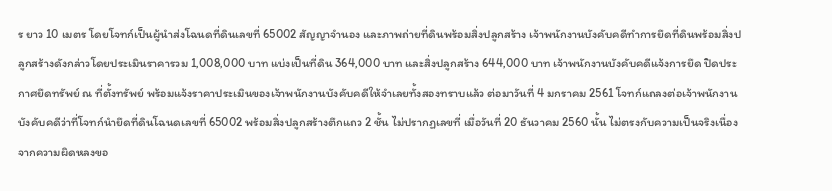ร ยาว 10 เมตร โดยโจทก์เป็นผู้นำส่งโฉนดที่ดินเลขที่ 65002 สัญญาจำนอง และภาพถ่ายที่ดินพร้อมสิ่งปลูกสร้าง เจ้าพนักงานบังคับคดีทำการยึดที่ดินพร้อมสิ่งปลูกสร้างดังกล่าวโดยประเมินราคารวม 1,008,000 บาท แบ่งเป็นที่ดิน 364,000 บาท และสิ่งปลูกสร้าง 644,000 บาท เจ้าพนักงานบังคับคดีแจ้งการยึด ปิดประกาศยึดทรัพย์ ณ ที่ตั้งทรัพย์ พร้อมแจ้งราคาประเมินของเจ้าพนักงานบังคับคดีให้จำเลยทั้งสองทราบแล้ว ต่อมาวันที่ 4 มกราคม 2561 โจทก์แถลงต่อเจ้าพนักงานบังคับคดีว่าที่โจทก์นำยึดที่ดินโฉนดเลขที่ 65002 พร้อมสิ่งปลูกสร้างตึกแถว 2 ชั้น ไม่ปรากฏเลขที่ เมื่อวันที่ 20 ธันวาคม 2560 นั้น ไม่ตรงกับความเป็นจริงเนื่องจากความผิดหลงขอ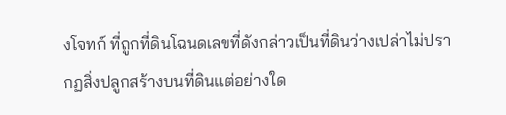งโจทก์ ที่ถูกที่ดินโฉนดเลขที่ดังกล่าวเป็นที่ดินว่างเปล่าไม่ปรากฏสิ่งปลูกสร้างบนที่ดินแต่อย่างใด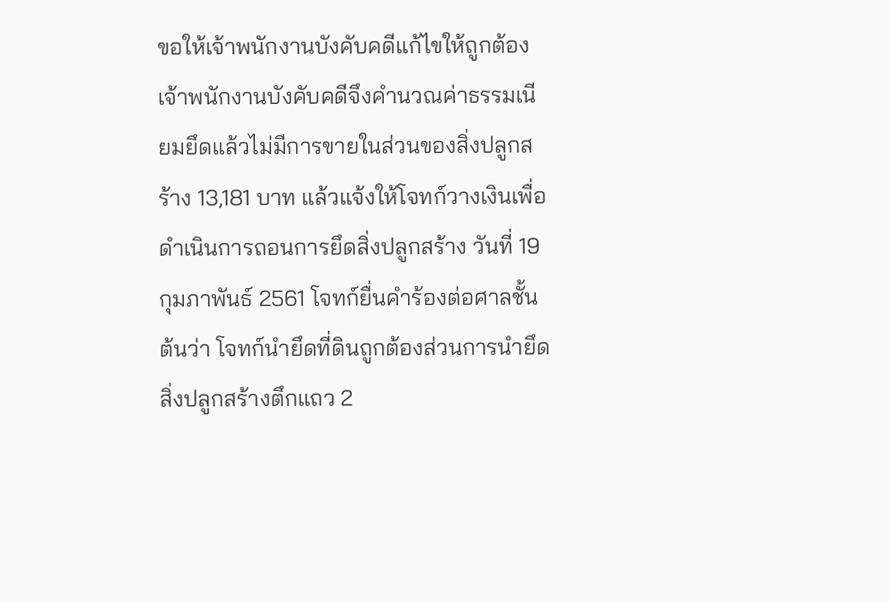ขอให้เจ้าพนักงานบังคับคดีแก้ไขให้ถูกต้อง เจ้าพนักงานบังคับคดีจึงคำนวณค่าธรรมเนียมยึดแล้วไม่มีการขายในส่วนของสิ่งปลูกสร้าง 13,181 บาท แล้วแจ้งให้โจทก์วางเงินเพื่อดำเนินการถอนการยึดสิ่งปลูกสร้าง วันที่ 19 กุมภาพันธ์ 2561 โจทก์ยื่นคำร้องต่อศาลชั้นต้นว่า โจทก์นำยึดที่ดินถูกต้องส่วนการนำยึดสิ่งปลูกสร้างตึกแถว 2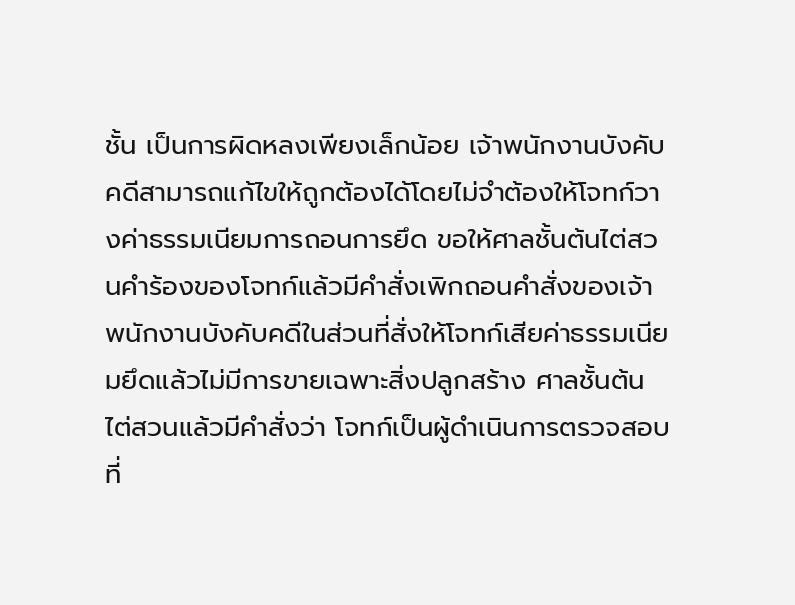ชั้น เป็นการผิดหลงเพียงเล็กน้อย เจ้าพนักงานบังคับคดีสามารถแก้ไขให้ถูกต้องได้โดยไม่จำต้องให้โจทก์วางค่าธรรมเนียมการถอนการยึด ขอให้ศาลชั้นต้นไต่สวนคำร้องของโจทก์แล้วมีคำสั่งเพิกถอนคำสั่งของเจ้าพนักงานบังคับคดีในส่วนที่สั่งให้โจทก์เสียค่าธรรมเนียมยึดแล้วไม่มีการขายเฉพาะสิ่งปลูกสร้าง ศาลชั้นต้นไต่สวนแล้วมีคำสั่งว่า โจทก์เป็นผู้ดำเนินการตรวจสอบที่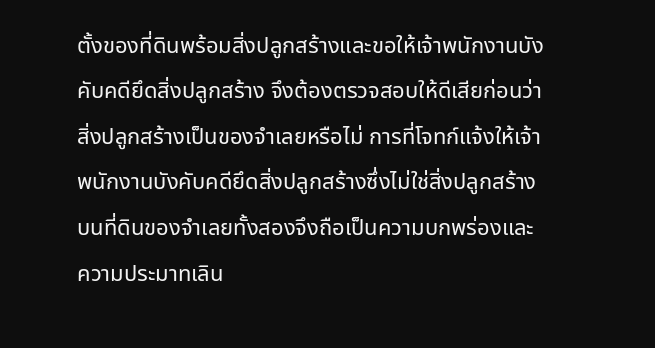ตั้งของที่ดินพร้อมสิ่งปลูกสร้างและขอให้เจ้าพนักงานบังคับคดียึดสิ่งปลูกสร้าง จึงต้องตรวจสอบให้ดีเสียก่อนว่าสิ่งปลูกสร้างเป็นของจำเลยหรือไม่ การที่โจทก์แจ้งให้เจ้าพนักงานบังคับคดียึดสิ่งปลูกสร้างซึ่งไม่ใช่สิ่งปลูกสร้างบนที่ดินของจำเลยทั้งสองจึงถือเป็นความบกพร่องและความประมาทเลิน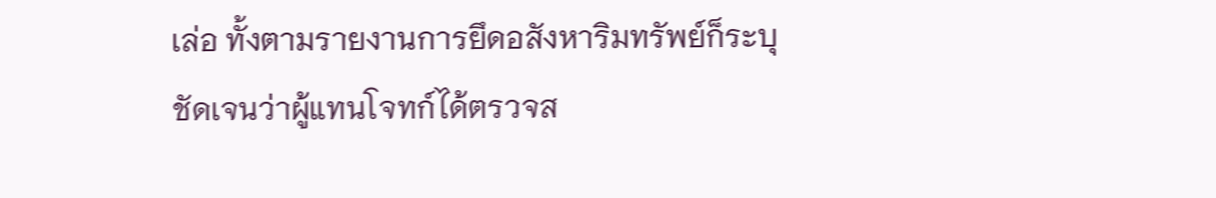เล่อ ทั้งตามรายงานการยึดอสังหาริมทรัพย์ก็ระบุชัดเจนว่าผู้แทนโจทก์ได้ตรวจส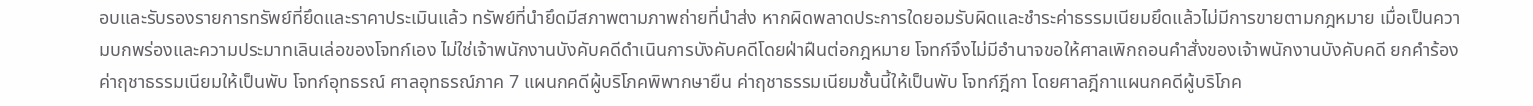อบและรับรองรายการทรัพย์ที่ยึดและราคาประเมินแล้ว ทรัพย์ที่นำยึดมีสภาพตามภาพถ่ายที่นำส่ง หากผิดพลาดประการใดยอมรับผิดและชำระค่าธรรมเนียมยึดแล้วไม่มีการขายตามกฎหมาย เมื่อเป็นความบกพร่องและความประมาทเลินเล่อของโจทก์เอง ไม่ใช่เจ้าพนักงานบังคับคดีดำเนินการบังคับคดีโดยฝ่าฝืนต่อกฎหมาย โจทก์จึงไม่มีอำนาจขอให้ศาลเพิกถอนคำสั่งของเจ้าพนักงานบังคับคดี ยกคำร้อง ค่าฤชาธรรมเนียมให้เป็นพับ โจทก์อุทธรณ์ ศาลอุทธรณ์ภาค 7 แผนกคดีผู้บริโภคพิพากษายืน ค่าฤชาธรรมเนียมชั้นนี้ให้เป็นพับ โจทก์ฎีกา โดยศาลฎีกาแผนกคดีผู้บริโภค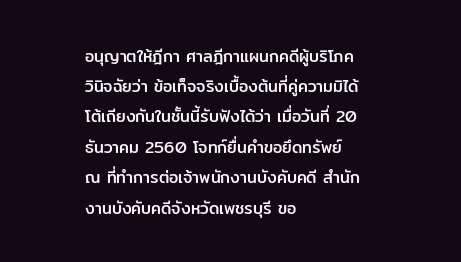อนุญาตให้ฎีกา ศาลฎีกาแผนกคดีผู้บริโภควินิจฉัยว่า ข้อเท็จจริงเบื้องต้นที่คู่ความมิได้โต้เถียงกันในชั้นนี้รับฟังได้ว่า เมื่อวันที่ 20 ธันวาคม 2560 โจทก์ยื่นคำขอยึดทรัพย์ ณ ที่ทำการต่อเจ้าพนักงานบังคับคดี สำนักงานบังคับคดีจังหวัดเพชรบุรี ขอ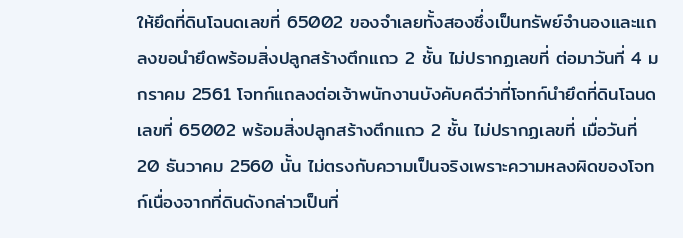ให้ยึดที่ดินโฉนดเลขที่ 65002 ของจำเลยทั้งสองซึ่งเป็นทรัพย์จำนองและแถลงขอนำยึดพร้อมสิ่งปลูกสร้างตึกแถว 2 ชั้น ไม่ปรากฏเลขที่ ต่อมาวันที่ 4 มกราคม 2561 โจทก์แถลงต่อเจ้าพนักงานบังคับคดีว่าที่โจทก์นำยึดที่ดินโฉนดเลขที่ 65002 พร้อมสิ่งปลูกสร้างตึกแถว 2 ชั้น ไม่ปรากฏเลขที่ เมื่อวันที่ 20 ธันวาคม 2560 นั้น ไม่ตรงกับความเป็นจริงเพราะความหลงผิดของโจทก์เนื่องจากที่ดินดังกล่าวเป็นที่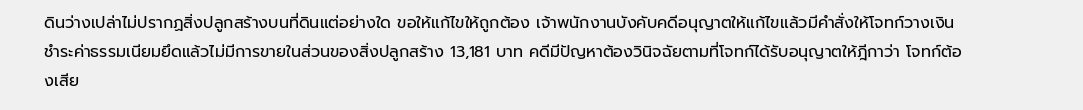ดินว่างเปล่าไม่ปรากฏสิ่งปลูกสร้างบนที่ดินแต่อย่างใด ขอให้แก้ไขให้ถูกต้อง เจ้าพนักงานบังคับคดีอนุญาตให้แก้ไขแล้วมีคำสั่งให้โจทก์วางเงินชำระค่าธรรมเนียมยึดแล้วไม่มีการขายในส่วนของสิ่งปลูกสร้าง 13,181 บาท คดีมีปัญหาต้องวินิจฉัยตามที่โจทก์ได้รับอนุญาตให้ฎีกาว่า โจทก์ต้องเสีย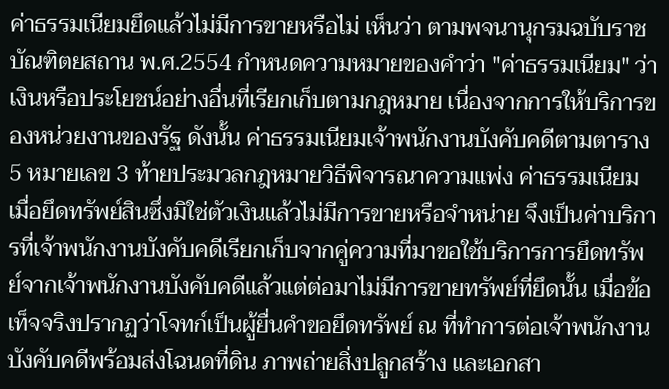ค่าธรรมเนียมยึดแล้วไม่มีการขายหรือไม่ เห็นว่า ตามพจนานุกรมฉบับราชบัณฑิตยสถาน พ.ศ.2554 กำหนดความหมายของคำว่า "ค่าธรรมเนียม" ว่า เงินหรือประโยชน์อย่างอื่นที่เรียกเก็บตามกฎหมาย เนื่องจากการให้บริการของหน่วยงานของรัฐ ดังนั้น ค่าธรรมเนียมเจ้าพนักงานบังคับคดีตามตาราง 5 หมายเลข 3 ท้ายประมวลกฎหมายวิธีพิจารณาความแพ่ง ค่าธรรมเนียมเมื่อยึดทรัพย์สินซึ่งมิใช่ตัวเงินแล้วไม่มีการขายหรือจำหน่าย จึงเป็นค่าบริการที่เจ้าพนักงานบังคับคดีเรียกเก็บจากคู่ความที่มาขอใช้บริการการยึดทรัพย์จากเจ้าพนักงานบังคับคดีแล้วแต่ต่อมาไม่มีการขายทรัพย์ที่ยึดนั้น เมื่อข้อเท็จจริงปรากฏว่าโจทก์เป็นผู้ยื่นคำขอยึดทรัพย์ ณ ที่ทำการต่อเจ้าพนักงานบังคับคดีพร้อมส่งโฉนดที่ดิน ภาพถ่ายสิ่งปลูกสร้าง และเอกสา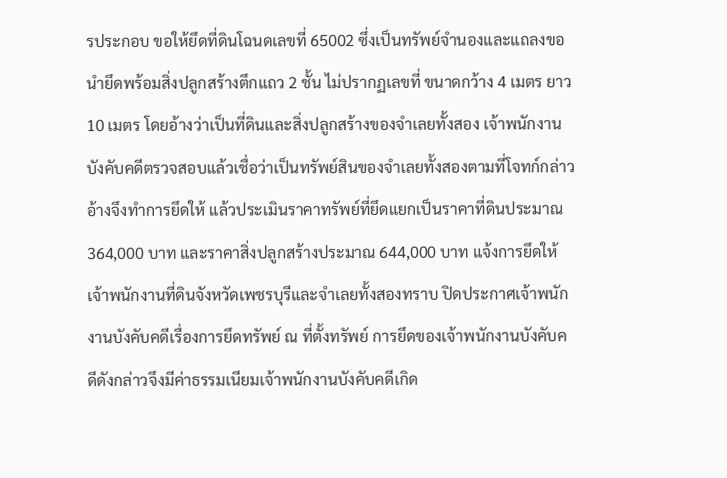รประกอบ ขอให้ยึดที่ดินโฉนดเลขที่ 65002 ซึ่งเป็นทรัพย์จำนองและแถลงขอนำยึดพร้อมสิ่งปลูกสร้างตึกแถว 2 ชั้น ไม่ปรากฏเลขที่ ขนาดกว้าง 4 เมตร ยาว 10 เมตร โดยอ้างว่าเป็นที่ดินและสิ่งปลูกสร้างของจำเลยทั้งสอง เจ้าพนักงานบังคับคดีตรวจสอบแล้วเชื่อว่าเป็นทรัพย์สินของจำเลยทั้งสองตามที่โจทก์กล่าวอ้างจึงทำการยึดให้ แล้วประเมินราคาทรัพย์ที่ยึดแยกเป็นราคาที่ดินประมาณ 364,000 บาท และราคาสิ่งปลูกสร้างประมาณ 644,000 บาท แจ้งการยึดให้เจ้าพนักงานที่ดินจังหวัดเพชรบุรีและจำเลยทั้งสองทราบ ปิดประกาศเจ้าพนักงานบังคับคดีเรื่องการยึดทรัพย์ ณ ที่ตั้งทรัพย์ การยึดของเจ้าพนักงานบังคับคดีดังกล่าวจึงมีค่าธรรมเนียมเจ้าพนักงานบังคับคดีเกิด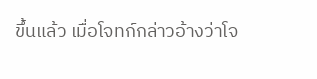ขึ้นแล้ว เมื่อโจทก์กล่าวอ้างว่าโจ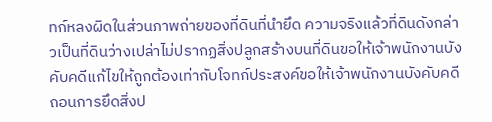ทก์หลงผิดในส่วนภาพถ่ายของที่ดินที่นำยึด ความจริงแล้วที่ดินดังกล่าวเป็นที่ดินว่างเปล่าไม่ปรากฏสิ่งปลูกสร้างบนที่ดินขอให้เจ้าพนักงานบังคับคดีแก้ไขให้ถูกต้องเท่ากับโจทก์ประสงค์ขอให้เจ้าพนักงานบังคับคดีถอนการยึดสิ่งป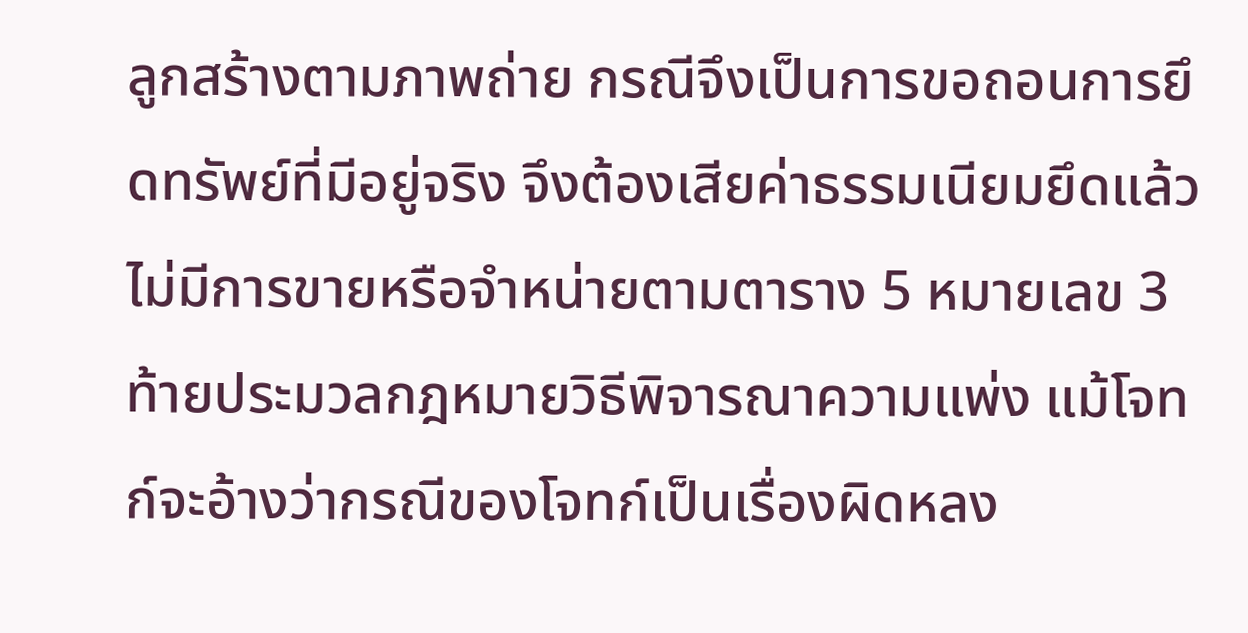ลูกสร้างตามภาพถ่าย กรณีจึงเป็นการขอถอนการยึดทรัพย์ที่มีอยู่จริง จึงต้องเสียค่าธรรมเนียมยึดแล้วไม่มีการขายหรือจำหน่ายตามตาราง 5 หมายเลข 3 ท้ายประมวลกฎหมายวิธีพิจารณาความแพ่ง แม้โจทก์จะอ้างว่ากรณีของโจทก์เป็นเรื่องผิดหลง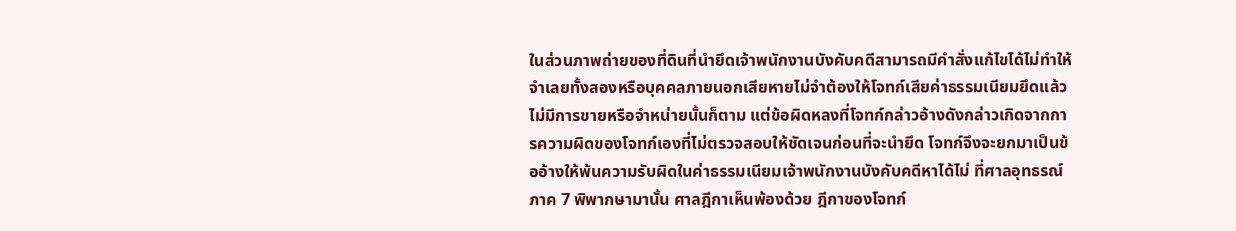ในส่วนภาพถ่ายของที่ดินที่นำยึดเจ้าพนักงานบังคับคดีสามารถมีคำสั่งแก้ไขได้ไม่ทำให้จำเลยทั้งสองหรือบุคคลภายนอกเสียหายไม่จำต้องให้โจทก์เสียค่าธรรมเนียมยึดแล้วไม่มีการขายหรือจำหน่ายนั้นก็ตาม แต่ข้อผิดหลงที่โจทก์กล่าวอ้างดังกล่าวเกิดจากการความผิดของโจทก์เองที่ไม่ตรวจสอบให้ชัดเจนก่อนที่จะนำยึด โจทก์จึงจะยกมาเป็นข้ออ้างให้พ้นความรับผิดในค่าธรรมเนียมเจ้าพนักงานบังคับคดีหาได้ไม่ ที่ศาลอุทธรณ์ภาค 7 พิพากษามานั้น ศาลฎีกาเห็นพ้องด้วย ฎีกาของโจทก์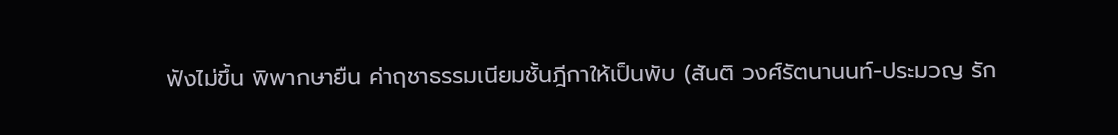ฟังไม่ขึ้น พิพากษายืน ค่าฤชาธรรมเนียมชั้นฎีกาให้เป็นพับ (สันติ วงศ์รัตนานนท์-ประมวญ รัก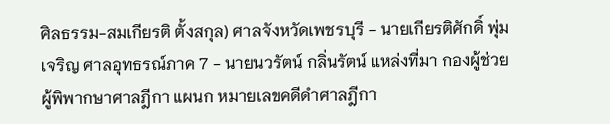ศิลธรรม-สมเกียรติ ตั้งสกุล) ศาลจังหวัดเพชรบุรี - นายเกียรติศักดิ์ พุ่มเจริญ ศาลอุทธรณ์ภาค 7 - นายนวรัตน์ กลิ่นรัตน์ แหล่งที่มา กองผู้ช่วยผู้พิพากษาศาลฎีกา แผนก หมายเลขคดีดำศาลฎีกา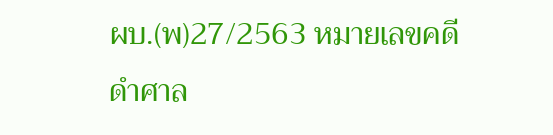ผบ.(พ)27/2563 หมายเลขคดีดำศาล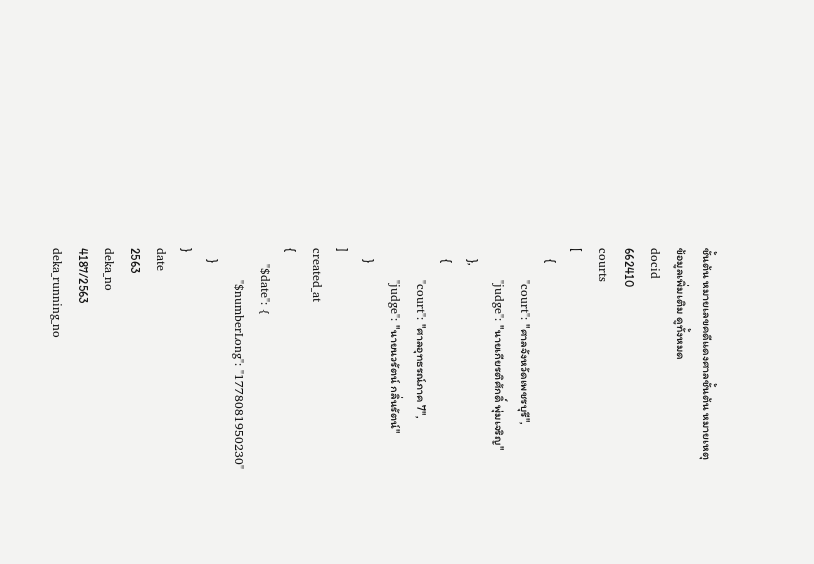ชั้นต้น หมายเลขคดีแดงศาลชั้นต้น หมายเหตุ
ข้อมูลเพิ่มเติม ดูทั้งหมด
docid
662410
courts
[
    {
        "court": "ศาลจังหวัดเพชรบุรี",
        "judge": "นายเกียรติศักดิ์ พุ่มเจริญ"
    },
    {
        "court": "ศาลอุทธรณ์ภาค 7",
        "judge": "นายนวรัตน์ กลิ่นรัตน์"
    }
]
created_at
{
    "$date": {
        "$numberLong": "1778081950230"
    }
}
date
2563
deka_no
4187/2563
deka_running_no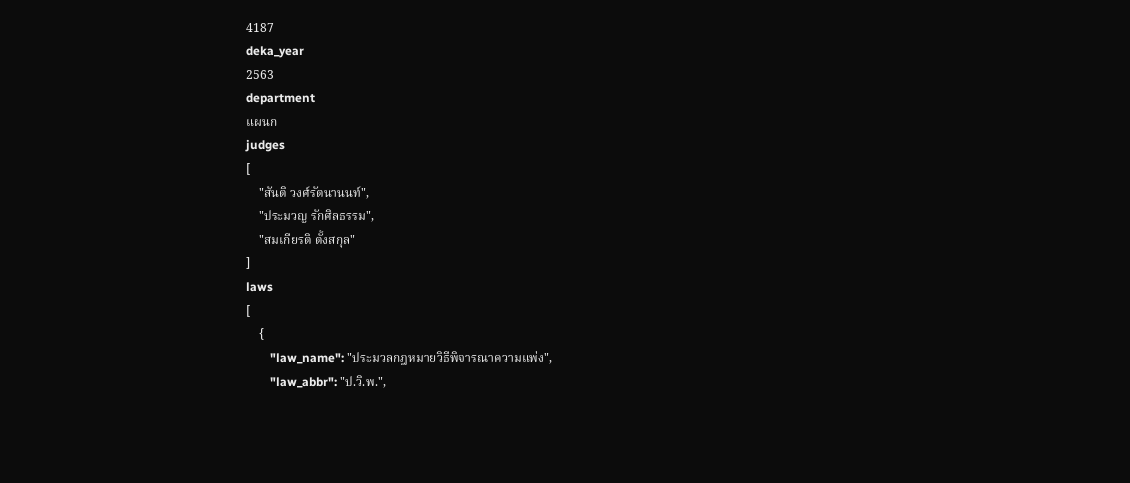4187
deka_year
2563
department
แผนก
judges
[
    "สันติ วงศ์รัตนานนท์",
    "ประมวญ รักศิลธรรม",
    "สมเกียรติ ตั้งสกุล"
]
laws
[
    {
        "law_name": "ประมวลกฎหมายวิธีพิจารณาความแพ่ง",
        "law_abbr": "ป.วิ.พ.",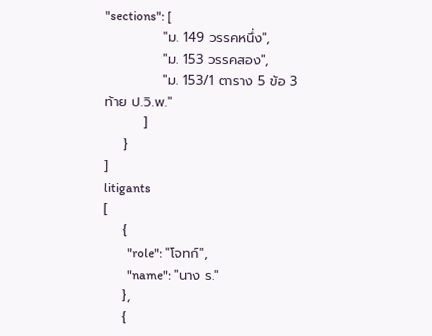"sections": [
            "ม. 149 วรรคหนึ่ง",
            "ม. 153 วรรคสอง",
            "ม. 153/1 ตาราง 5 ข้อ 3 ท้าย ป.วิ.พ."
        ]
    }
]
litigants
[
    {
        "role": "โจทก์",
        "name": "นาง ร."
    },
    {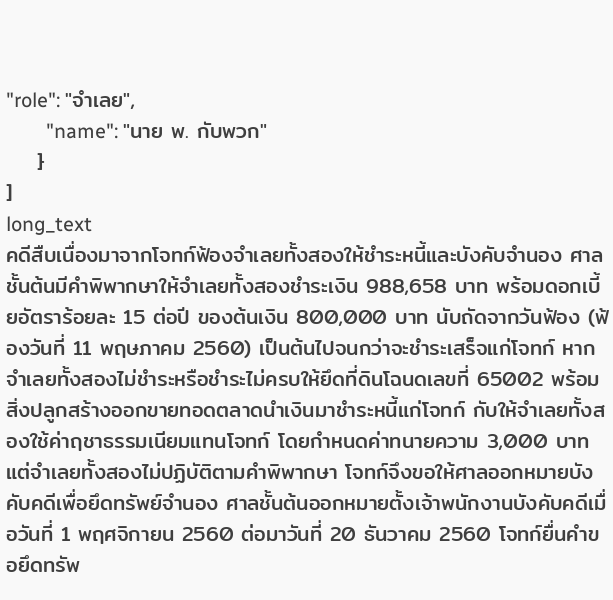"role": "จำเลย",
        "name": "นาย พ. กับพวก"
    }
]
long_text
คดีสืบเนื่องมาจากโจทก์ฟ้องจำเลยทั้งสองให้ชำระหนี้และบังคับจำนอง ศาลชั้นต้นมีคำพิพากษาให้จำเลยทั้งสองชำระเงิน 988,658 บาท พร้อมดอกเบี้ยอัตราร้อยละ 15 ต่อปี ของต้นเงิน 800,000 บาท นับถัดจากวันฟ้อง (ฟ้องวันที่ 11 พฤษภาคม 2560) เป็นต้นไปจนกว่าจะชำระเสร็จแก่โจทก์ หากจำเลยทั้งสองไม่ชำระหรือชำระไม่ครบให้ยึดที่ดินโฉนดเลขที่ 65002 พร้อมสิ่งปลูกสร้างออกขายทอดตลาดนำเงินมาชำระหนี้แก่โจทก์ กับให้จำเลยทั้งสองใช้ค่าฤชาธรรมเนียมแทนโจทก์ โดยกำหนดค่าทนายความ 3,000 บาท แต่จำเลยทั้งสองไม่ปฏิบัติตามคำพิพากษา โจทก์จึงขอให้ศาลออกหมายบังคับคดีเพื่อยึดทรัพย์จำนอง ศาลชั้นต้นออกหมายตั้งเจ้าพนักงานบังคับคดีเมื่อวันที่ 1 พฤศจิกายน 2560 ต่อมาวันที่ 20 ธันวาคม 2560 โจทก์ยื่นคำขอยึดทรัพ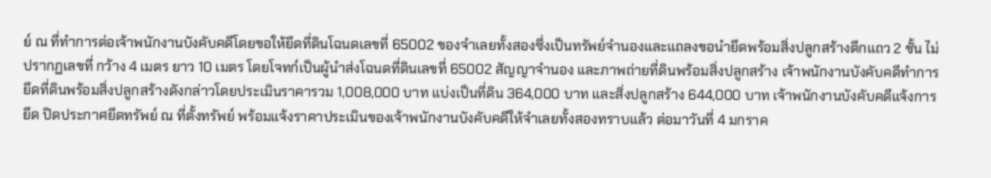ย์ ณ ที่ทำการต่อเจ้าพนักงานบังคับคดีโดยขอให้ยึดที่ดินโฉนดเลขที่ 65002 ของจำเลยทั้งสองซึ่งเป็นทรัพย์จำนองและแถลงขอนำยึดพร้อมสิ่งปลูกสร้างตึกแถว 2 ชั้น ไม่ปรากฏเลขที่ กว้าง 4 เมตร ยาว 10 เมตร โดยโจทก์เป็นผู้นำส่งโฉนดที่ดินเลขที่ 65002 สัญญาจำนอง และภาพถ่ายที่ดินพร้อมสิ่งปลูกสร้าง เจ้าพนักงานบังคับคดีทำการยึดที่ดินพร้อมสิ่งปลูกสร้างดังกล่าวโดยประเมินราคารวม 1,008,000 บาท แบ่งเป็นที่ดิน 364,000 บาท และสิ่งปลูกสร้าง 644,000 บาท เจ้าพนักงานบังคับคดีแจ้งการยึด ปิดประกาศยึดทรัพย์ ณ ที่ตั้งทรัพย์ พร้อมแจ้งราคาประเมินของเจ้าพนักงานบังคับคดีให้จำเลยทั้งสองทราบแล้ว ต่อมาวันที่ 4 มกราค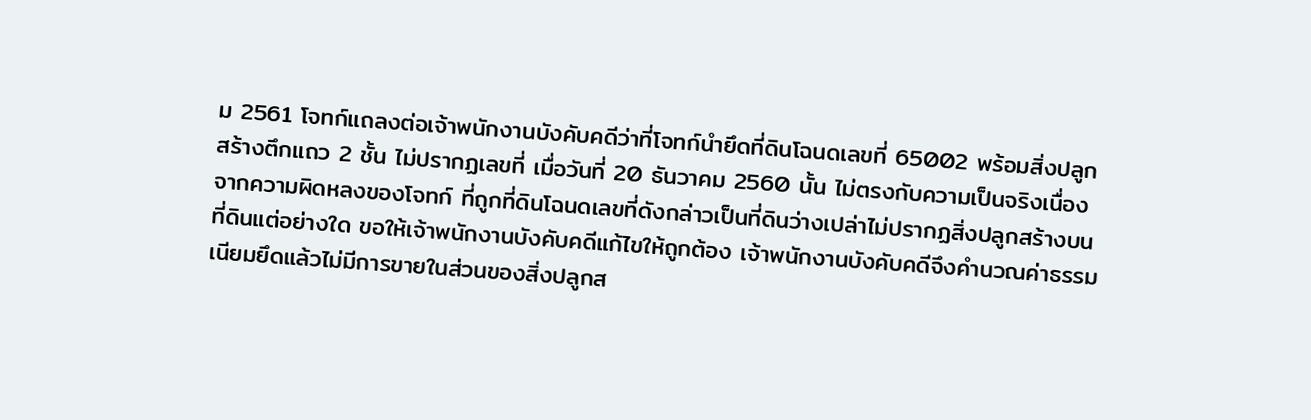ม 2561 โจทก์แถลงต่อเจ้าพนักงานบังคับคดีว่าที่โจทก์นำยึดที่ดินโฉนดเลขที่ 65002 พร้อมสิ่งปลูกสร้างตึกแถว 2 ชั้น ไม่ปรากฏเลขที่ เมื่อวันที่ 20 ธันวาคม 2560 นั้น ไม่ตรงกับความเป็นจริงเนื่องจากความผิดหลงของโจทก์ ที่ถูกที่ดินโฉนดเลขที่ดังกล่าวเป็นที่ดินว่างเปล่าไม่ปรากฏสิ่งปลูกสร้างบนที่ดินแต่อย่างใด ขอให้เจ้าพนักงานบังคับคดีแก้ไขให้ถูกต้อง เจ้าพนักงานบังคับคดีจึงคำนวณค่าธรรมเนียมยึดแล้วไม่มีการขายในส่วนของสิ่งปลูกส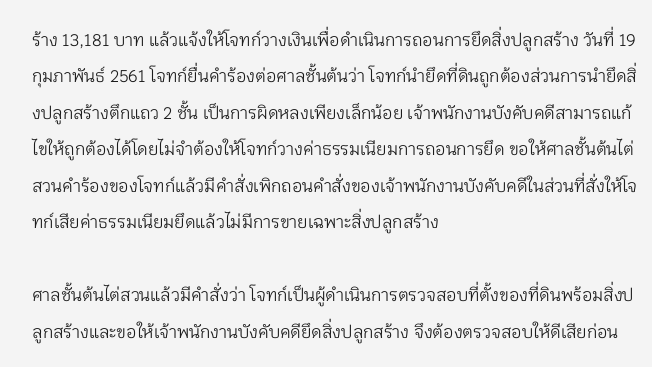ร้าง 13,181 บาท แล้วแจ้งให้โจทก์วางเงินเพื่อดำเนินการถอนการยึดสิ่งปลูกสร้าง วันที่ 19 กุมภาพันธ์ 2561 โจทก์ยื่นคำร้องต่อศาลชั้นต้นว่า โจทก์นำยึดที่ดินถูกต้องส่วนการนำยึดสิ่งปลูกสร้างตึกแถว 2 ชั้น เป็นการผิดหลงเพียงเล็กน้อย เจ้าพนักงานบังคับคดีสามารถแก้ไขให้ถูกต้องได้โดยไม่จำต้องให้โจทก์วางค่าธรรมเนียมการถอนการยึด ขอให้ศาลชั้นต้นไต่สวนคำร้องของโจทก์แล้วมีคำสั่งเพิกถอนคำสั่งของเจ้าพนักงานบังคับคดีในส่วนที่สั่งให้โจทก์เสียค่าธรรมเนียมยึดแล้วไม่มีการขายเฉพาะสิ่งปลูกสร้าง

ศาลชั้นต้นไต่สวนแล้วมีคำสั่งว่า โจทก์เป็นผู้ดำเนินการตรวจสอบที่ตั้งของที่ดินพร้อมสิ่งปลูกสร้างและขอให้เจ้าพนักงานบังคับคดียึดสิ่งปลูกสร้าง จึงต้องตรวจสอบให้ดีเสียก่อน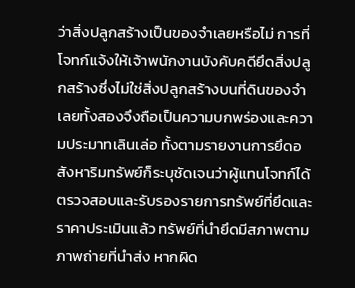ว่าสิ่งปลูกสร้างเป็นของจำเลยหรือไม่ การที่โจทก์แจ้งให้เจ้าพนักงานบังคับคดียึดสิ่งปลูกสร้างซึ่งไม่ใช่สิ่งปลูกสร้างบนที่ดินของจำเลยทั้งสองจึงถือเป็นความบกพร่องและความประมาทเลินเล่อ ทั้งตามรายงานการยึดอสังหาริมทรัพย์ก็ระบุชัดเจนว่าผู้แทนโจทก์ได้ตรวจสอบและรับรองรายการทรัพย์ที่ยึดและราคาประเมินแล้ว ทรัพย์ที่นำยึดมีสภาพตามภาพถ่ายที่นำส่ง หากผิด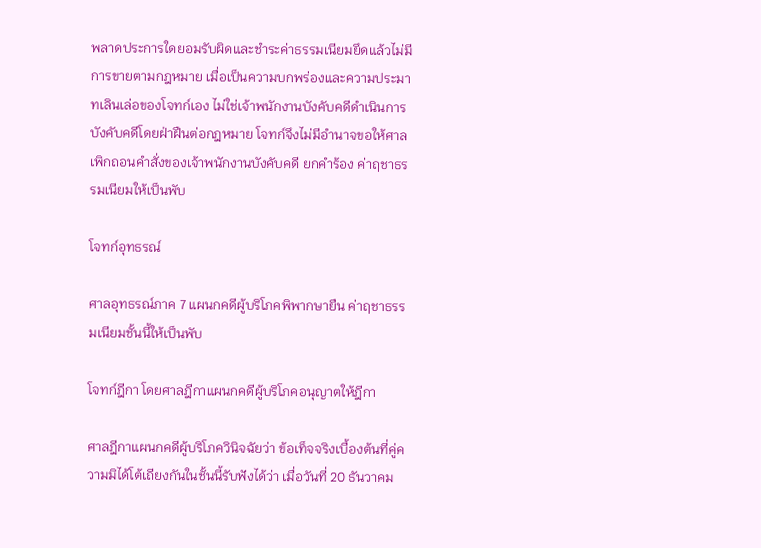พลาดประการใดยอมรับผิดและชำระค่าธรรมเนียมยึดแล้วไม่มีการขายตามกฎหมาย เมื่อเป็นความบกพร่องและความประมาทเลินเล่อของโจทก์เอง ไม่ใช่เจ้าพนักงานบังคับคดีดำเนินการบังคับคดีโดยฝ่าฝืนต่อกฎหมาย โจทก์จึงไม่มีอำนาจขอให้ศาลเพิกถอนคำสั่งของเจ้าพนักงานบังคับคดี ยกคำร้อง ค่าฤชาธรรมเนียมให้เป็นพับ

โจทก์อุทธรณ์

ศาลอุทธรณ์ภาค 7 แผนกคดีผู้บริโภคพิพากษายืน ค่าฤชาธรรมเนียมชั้นนี้ให้เป็นพับ

โจทก์ฎีกา โดยศาลฎีกาแผนกคดีผู้บริโภคอนุญาตให้ฎีกา

ศาลฎีกาแผนกคดีผู้บริโภควินิจฉัยว่า ข้อเท็จจริงเบื้องต้นที่คู่ความมิได้โต้เถียงกันในชั้นนี้รับฟังได้ว่า เมื่อวันที่ 20 ธันวาคม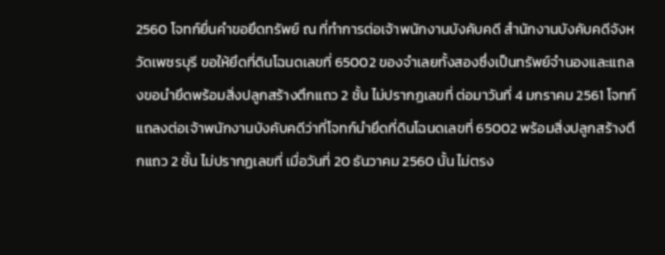2560 โจทก์ยื่นคำขอยึดทรัพย์ ณ ที่ทำการต่อเจ้าพนักงานบังคับคดี สำนักงานบังคับคดีจังหวัดเพชรบุรี ขอให้ยึดที่ดินโฉนดเลขที่ 65002 ของจำเลยทั้งสองซึ่งเป็นทรัพย์จำนองและแถลงขอนำยึดพร้อมสิ่งปลูกสร้างตึกแถว 2 ชั้น ไม่ปรากฏเลขที่ ต่อมาวันที่ 4 มกราคม 2561 โจทก์แถลงต่อเจ้าพนักงานบังคับคดีว่าที่โจทก์นำยึดที่ดินโฉนดเลขที่ 65002 พร้อมสิ่งปลูกสร้างตึกแถว 2 ชั้น ไม่ปรากฏเลขที่ เมื่อวันที่ 20 ธันวาคม 2560 นั้น ไม่ตรง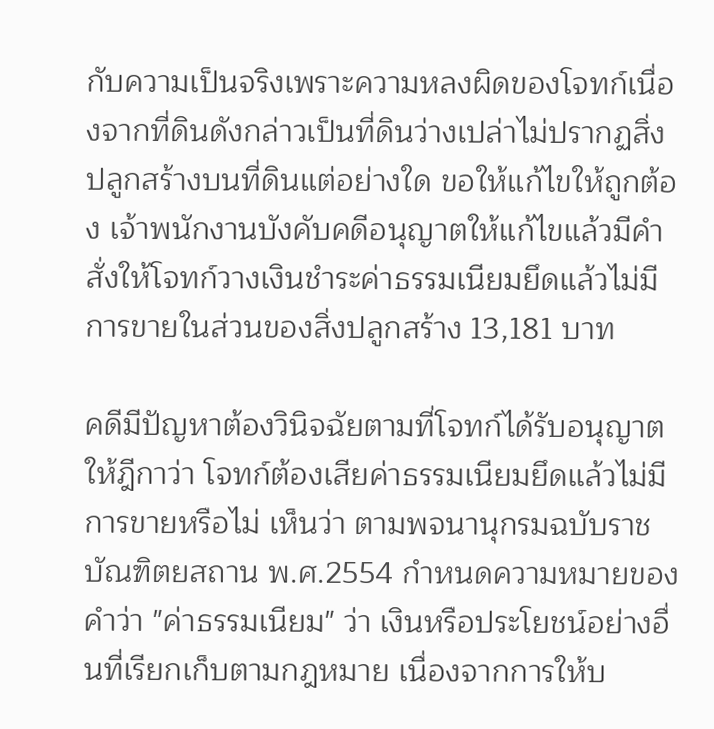กับความเป็นจริงเพราะความหลงผิดของโจทก์เนื่องจากที่ดินดังกล่าวเป็นที่ดินว่างเปล่าไม่ปรากฏสิ่งปลูกสร้างบนที่ดินแต่อย่างใด ขอให้แก้ไขให้ถูกต้อง เจ้าพนักงานบังคับคดีอนุญาตให้แก้ไขแล้วมีคำสั่งให้โจทก์วางเงินชำระค่าธรรมเนียมยึดแล้วไม่มีการขายในส่วนของสิ่งปลูกสร้าง 13,181 บาท

คดีมีปัญหาต้องวินิจฉัยตามที่โจทก์ได้รับอนุญาตให้ฎีกาว่า โจทก์ต้องเสียค่าธรรมเนียมยึดแล้วไม่มีการขายหรือไม่ เห็นว่า ตามพจนานุกรมฉบับราชบัณฑิตยสถาน พ.ศ.2554 กำหนดความหมายของคำว่า "ค่าธรรมเนียม" ว่า เงินหรือประโยชน์อย่างอื่นที่เรียกเก็บตามกฎหมาย เนื่องจากการให้บ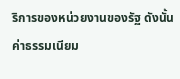ริการของหน่วยงานของรัฐ ดังนั้น ค่าธรรมเนียม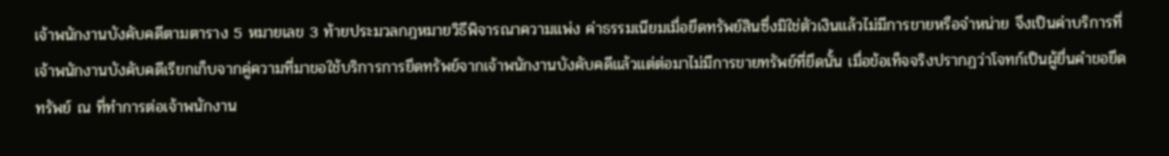เจ้าพนักงานบังคับคดีตามตาราง 5 หมายเลข 3 ท้ายประมวลกฎหมายวิธีพิจารณาความแพ่ง ค่าธรรมเนียมเมื่อยึดทรัพย์สินซึ่งมิใช่ตัวเงินแล้วไม่มีการขายหรือจำหน่าย จึงเป็นค่าบริการที่เจ้าพนักงานบังคับคดีเรียกเก็บจากคู่ความที่มาขอใช้บริการการยึดทรัพย์จากเจ้าพนักงานบังคับคดีแล้วแต่ต่อมาไม่มีการขายทรัพย์ที่ยึดนั้น เมื่อข้อเท็จจริงปรากฏว่าโจทก์เป็นผู้ยื่นคำขอยึดทรัพย์ ณ ที่ทำการต่อเจ้าพนักงาน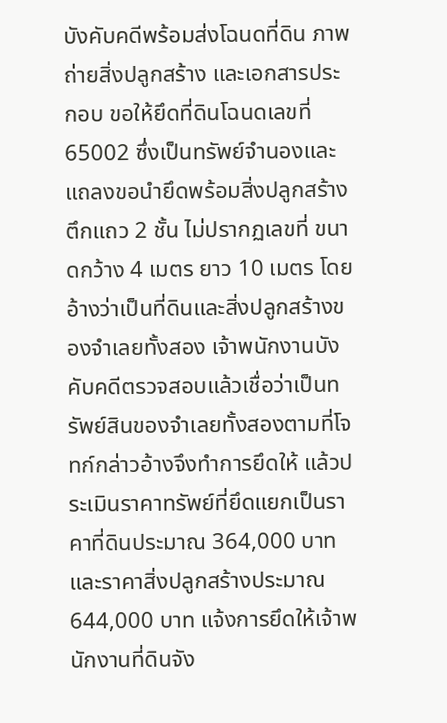บังคับคดีพร้อมส่งโฉนดที่ดิน ภาพถ่ายสิ่งปลูกสร้าง และเอกสารประกอบ ขอให้ยึดที่ดินโฉนดเลขที่ 65002 ซึ่งเป็นทรัพย์จำนองและแถลงขอนำยึดพร้อมสิ่งปลูกสร้างตึกแถว 2 ชั้น ไม่ปรากฏเลขที่ ขนาดกว้าง 4 เมตร ยาว 10 เมตร โดยอ้างว่าเป็นที่ดินและสิ่งปลูกสร้างของจำเลยทั้งสอง เจ้าพนักงานบังคับคดีตรวจสอบแล้วเชื่อว่าเป็นทรัพย์สินของจำเลยทั้งสองตามที่โจทก์กล่าวอ้างจึงทำการยึดให้ แล้วประเมินราคาทรัพย์ที่ยึดแยกเป็นราคาที่ดินประมาณ 364,000 บาท และราคาสิ่งปลูกสร้างประมาณ 644,000 บาท แจ้งการยึดให้เจ้าพนักงานที่ดินจัง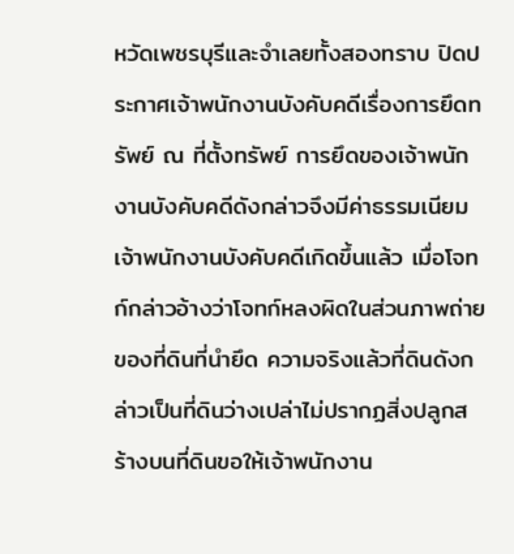หวัดเพชรบุรีและจำเลยทั้งสองทราบ ปิดประกาศเจ้าพนักงานบังคับคดีเรื่องการยึดทรัพย์ ณ ที่ตั้งทรัพย์ การยึดของเจ้าพนักงานบังคับคดีดังกล่าวจึงมีค่าธรรมเนียมเจ้าพนักงานบังคับคดีเกิดขึ้นแล้ว เมื่อโจทก์กล่าวอ้างว่าโจทก์หลงผิดในส่วนภาพถ่ายของที่ดินที่นำยึด ความจริงแล้วที่ดินดังกล่าวเป็นที่ดินว่างเปล่าไม่ปรากฏสิ่งปลูกสร้างบนที่ดินขอให้เจ้าพนักงาน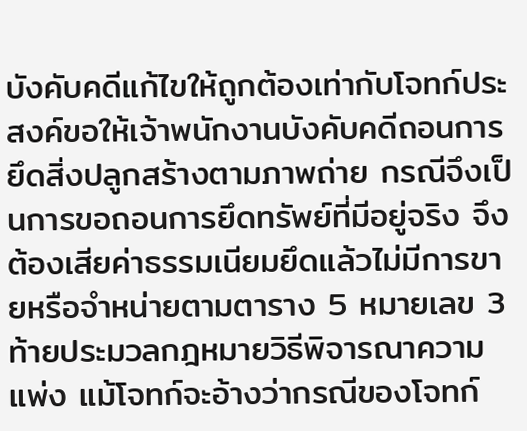บังคับคดีแก้ไขให้ถูกต้องเท่ากับโจทก์ประสงค์ขอให้เจ้าพนักงานบังคับคดีถอนการยึดสิ่งปลูกสร้างตามภาพถ่าย กรณีจึงเป็นการขอถอนการยึดทรัพย์ที่มีอยู่จริง จึงต้องเสียค่าธรรมเนียมยึดแล้วไม่มีการขายหรือจำหน่ายตามตาราง 5 หมายเลข 3 ท้ายประมวลกฎหมายวิธีพิจารณาความแพ่ง แม้โจทก์จะอ้างว่ากรณีของโจทก์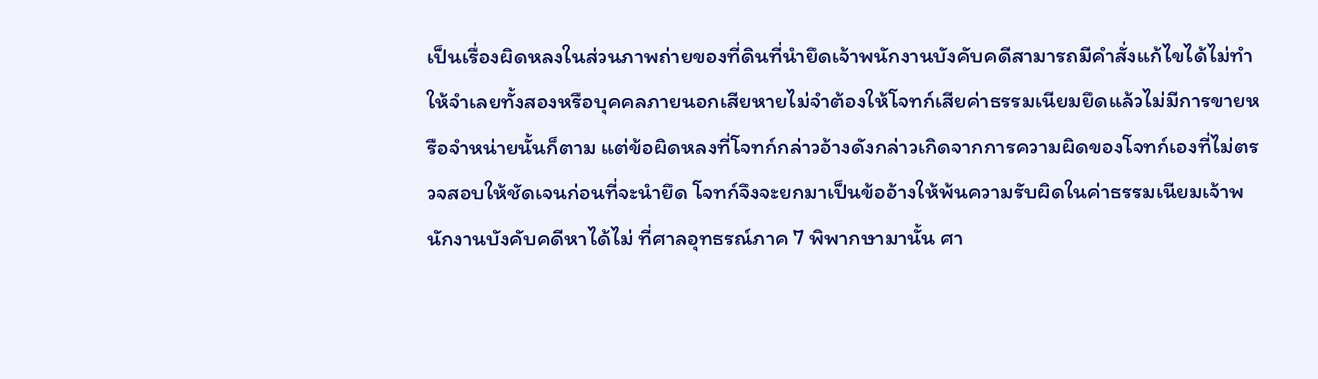เป็นเรื่องผิดหลงในส่วนภาพถ่ายของที่ดินที่นำยึดเจ้าพนักงานบังคับคดีสามารถมีคำสั่งแก้ไขได้ไม่ทำให้จำเลยทั้งสองหรือบุคคลภายนอกเสียหายไม่จำต้องให้โจทก์เสียค่าธรรมเนียมยึดแล้วไม่มีการขายหรือจำหน่ายนั้นก็ตาม แต่ข้อผิดหลงที่โจทก์กล่าวอ้างดังกล่าวเกิดจากการความผิดของโจทก์เองที่ไม่ตรวจสอบให้ชัดเจนก่อนที่จะนำยึด โจทก์จึงจะยกมาเป็นข้ออ้างให้พ้นความรับผิดในค่าธรรมเนียมเจ้าพนักงานบังคับคดีหาได้ไม่ ที่ศาลอุทธรณ์ภาค 7 พิพากษามานั้น ศา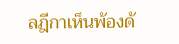ลฎีกาเห็นพ้องด้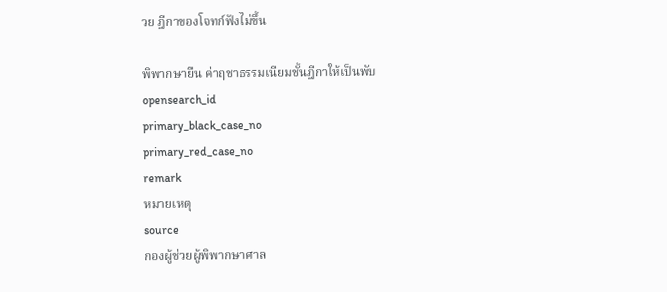วย ฎีกาของโจทก์ฟังไม่ขึ้น

พิพากษายืน ค่าฤชาธรรมเนียมชั้นฎีกาให้เป็นพับ
opensearch_id
primary_black_case_no
primary_red_case_no
remark
หมายเหตุ
source
กองผู้ช่วยผู้พิพากษาศาล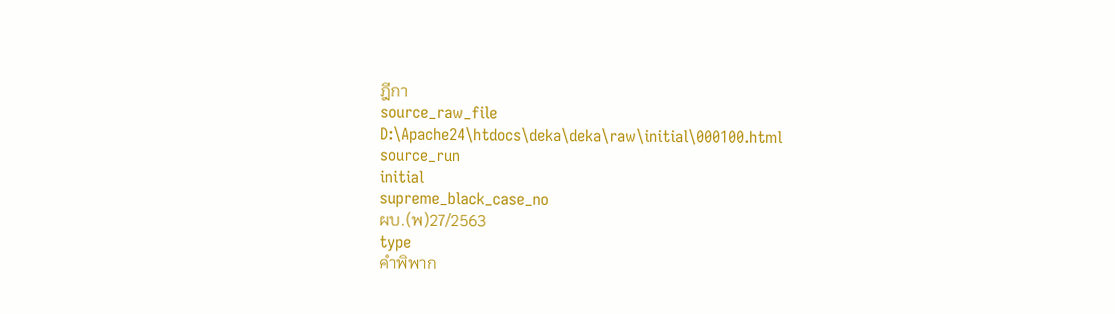ฎีกา
source_raw_file
D:\Apache24\htdocs\deka\deka\raw\initial\000100.html
source_run
initial
supreme_black_case_no
ผบ.(พ)27/2563
type
คำพิพาก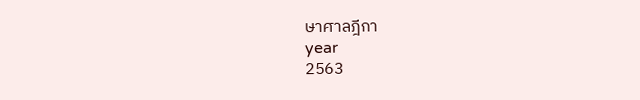ษาศาลฎีกา
year
2563